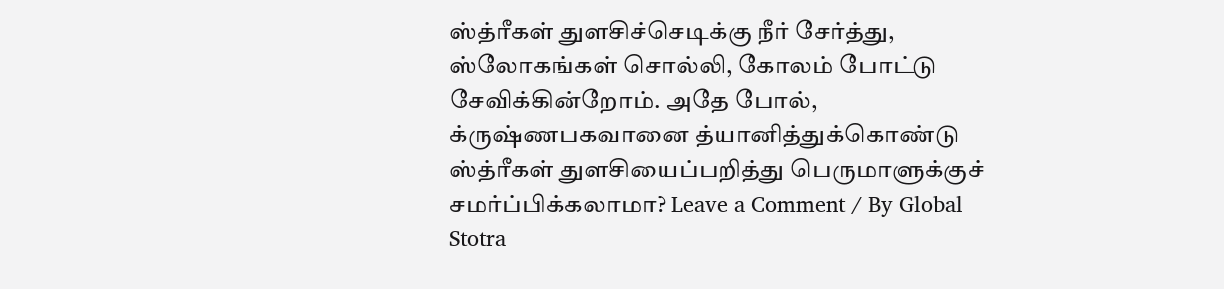ஸ்த்ரீகள் துளசிச்செடிக்கு நீர் சேர்த்து, ஸ்லோகங்கள் சொல்லி, கோலம் போட்டு சேவிக்கின்றோம். அதே போல், க்ருஷ்ணபகவானை த்யானித்துக்கொண்டு ஸ்த்ரீகள் துளசியைப்பறித்து பெருமாளுக்குச் சமர்ப்பிக்கலாமா? Leave a Comment / By Global Stotra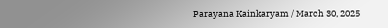Parayana Kainkaryam / March 30, 2025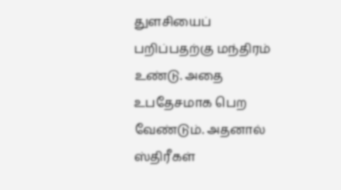துளசியைப் பறிப்பதற்கு மந்திரம் உண்டு. அதை உபதேசமாக பெற வேண்டும். அதனால் ஸ்திரீகள்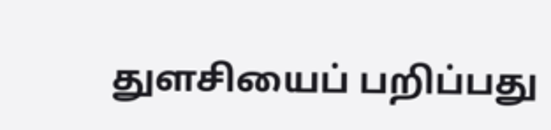துளசியைப் பறிப்பது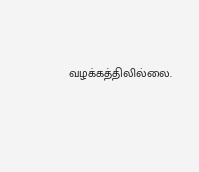வழக்கத்திலில்லை.